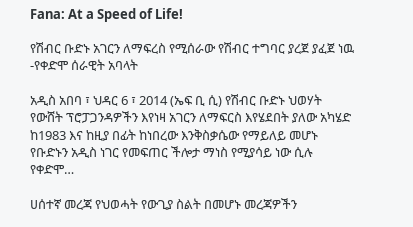Fana: At a Speed of Life!

የሽብር ቡድኑ አገርን ለማፍረስ የሚሰራው የሽብር ተግባር ያረጀ ያፈጀ ነዉ -የቀድሞ ሰራዊት አባላት

አዲስ አበባ ፣ ህዳር 6 ፣ 2014 (ኤፍ ቢ ሲ) የሽብር ቡድኑ ህወሃት የውሸት ፕሮፓጋንዳዎችን እየነዛ አገርን ለማፍርስ እየሄደበት ያለው አካሄድ ከ1983 እና ከዚያ በፊት ከነበረው እንቅስቃሴው የማይለይ መሆኑ የቡድኑን አዲስ ነገር የመፍጠር ችሎታ ማነስ የሚያሳይ ነው ሲሉ የቀድሞ…

ሀሰተኛ መረጃ የህወሓት የውጊያ ስልት በመሆኑ መረጃዎችን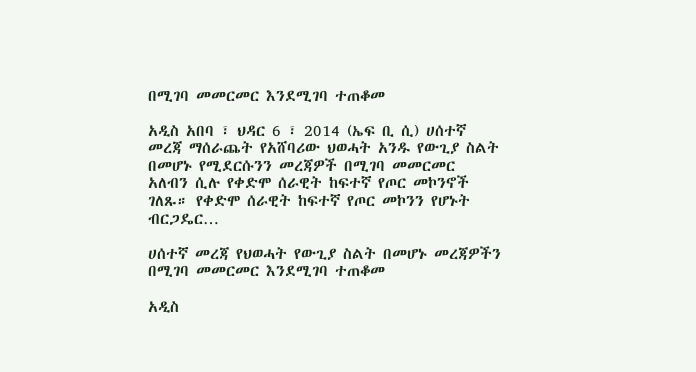በሚገባ መመርመር እንደሚገባ ተጠቆመ

አዲስ አበባ ፣ ህዳር 6 ፣ 2014 (ኤፍ ቢ ሲ) ሀሰተኛ መረጃ ማሰራጨት የአሸባሪው ህወሓት አንዱ የውጊያ ስልት በመሆኑ የሚደርሱንን መረጃዎች በሚገባ መመርመር አለብን ሲሉ የቀድሞ ሰራዊት ከፍተኛ የጦር መኮንኖች ገለጹ። የቀድሞ ሰራዊት ከፍተኛ የጦር መኮንን የሆኑት ብርጋዴር…

ሀሰተኛ መረጃ የህወሓት የውጊያ ስልት በመሆኑ መረጃዎችን በሚገባ መመርመር እንደሚገባ ተጠቆመ

አዲስ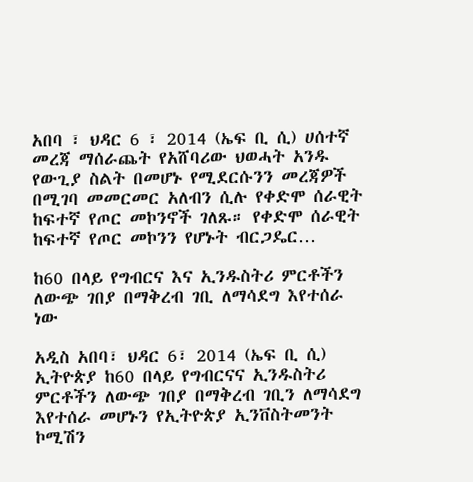አበባ ፣ ህዳር 6 ፣ 2014 (ኤፍ ቢ ሲ) ሀሰተኛ መረጃ ማሰራጨት የአሸባሪው ህወሓት አንዱ የውጊያ ስልት በመሆኑ የሚደርሱንን መረጃዎች በሚገባ መመርመር አለብን ሲሉ የቀድሞ ሰራዊት ከፍተኛ የጦር መኮንኖች ገለጹ። የቀድሞ ሰራዊት ከፍተኛ የጦር መኮንን የሆኑት ብርጋዴር…

ከ60 በላይ የግብርና እና ኢንዱስትሪ ምርቶችን ለውጭ ገበያ በማቅረብ ገቢ ለማሳደግ እየተሰራ ነው

አዲስ አበባ፣ ህዳር 6፣ 2014 (ኤፍ ቢ ሲ) ኢትዮጵያ ከ60 በላይ የግብርናና ኢንዱስትሪ ምርቶችን ለውጭ ገበያ በማቅረብ ገቢን ለማሳደግ እየተሰራ መሆኑን የኢትዮጵያ ኢንቨስትመንት ኮሚሽን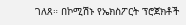ገለጸ። በኮሚሽኑ የኤክስፖርት ፕሮጀክቶች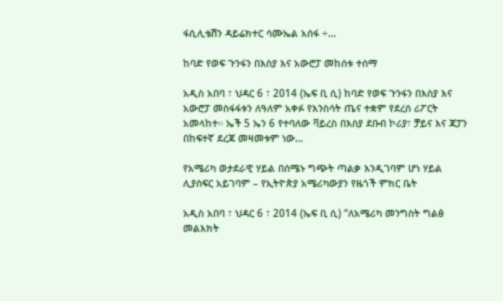ፋሲሊቴሽን ዳይሬክተር ሳሙኤል አሰፋ ÷…

ከባድ የወፍ ጉንፋን በእስያ እና አውሮፓ መከሰቱ ተሰማ

አዲስ አበባ ፣ ህዳር 6 ፣ 2014 (ኤፍ ቢ ሲ) ከባድ የወፍ ጉንፋን በእስያ እና አውሮፓ መስፋፋቱን ለዓለም አቀፉ የእንስሳት ጤና ተቋም የደረሰ ሪፖርት አመላከተ። ኤች 5 ኤን 6 የተባለው ቫይረስ በእስያ ደቡብ ኮሪያ፣ ቻይና እና ጃፓን በከፍተኛ ደረጃ መዛመቱም ነው…

የአሜሪካ ወታደራዊ ሃይል በሰሜኑ ግጭት ጣልቃ እንዲገባም ሆነ ሃይል ሊያሰፍር አይገባም – የኢትዮጵያ አሜሪካውያን የዜጎች ምክር ቤት

አዲስ አበባ ፣ ህዳር 6 ፣ 2014 (ኤፍ ቢ ሲ) “ለአሜሪካ መንግስት ግልፅ መልእክት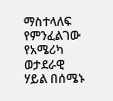ማስተላለፍ የምንፈልገው የአሜሪካ ወታደራዊ ሃይል በሰሜኑ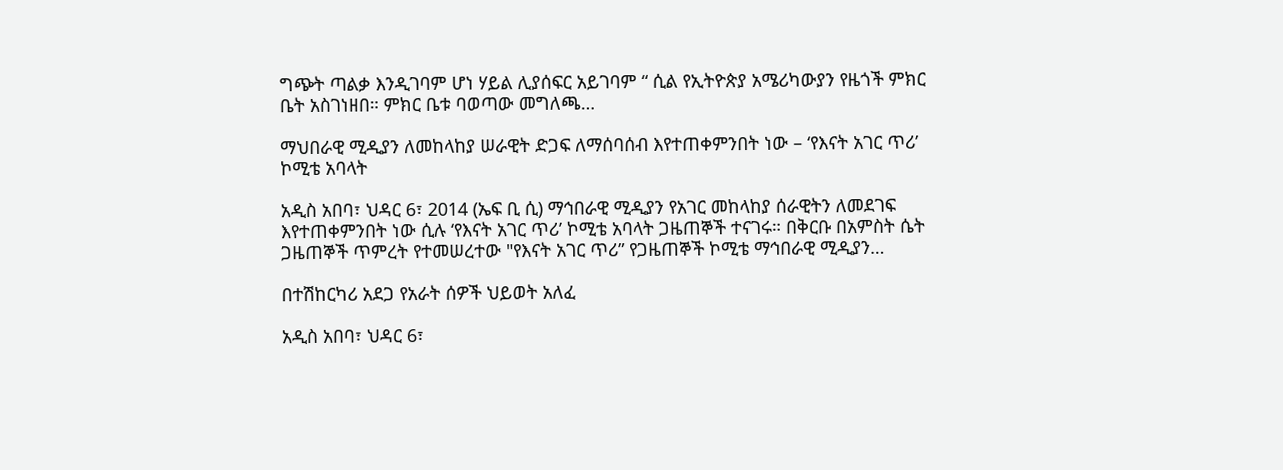ግጭት ጣልቃ እንዲገባም ሆነ ሃይል ሊያሰፍር አይገባም “ ሲል የኢትዮጵያ አሜሪካውያን የዜጎች ምክር ቤት አስገነዘበ። ምክር ቤቱ ባወጣው መግለጫ…

ማህበራዊ ሚዲያን ለመከላከያ ሠራዊት ድጋፍ ለማሰባሰብ እየተጠቀምንበት ነው – ‘የእናት አገር ጥሪ’ ኮሚቴ አባላት

አዲስ አበባ፣ ህዳር 6፣ 2014 (ኤፍ ቢ ሲ) ማኅበራዊ ሚዲያን የአገር መከላከያ ሰራዊትን ለመደገፍ እየተጠቀምንበት ነው ሲሉ ‘የእናት አገር ጥሪ’ ኮሚቴ አባላት ጋዜጠኞች ተናገሩ። በቅርቡ በአምስት ሴት ጋዜጠኞች ጥምረት የተመሠረተው "የእናት አገር ጥሪ” የጋዜጠኞች ኮሚቴ ማኅበራዊ ሚዲያን…

በተሽከርካሪ አደጋ የአራት ሰዎች ህይወት አለፈ

አዲስ አበባ፣ ህዳር 6፣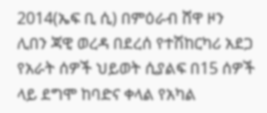2014(ኤፍ ቢ ሲ) በምዕራብ ሸዋ ዞን ሊበን ጃዊ ወረዳ በደረሰ የተሽከርካሪ አደጋ የአራት ሰዎች ህይወት ሲያልፍ በ15 ሰዎች ላይ ደግሞ ከባድና ቀላል የአካል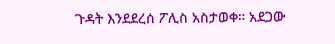ጉዳት እንደደረሰ ፖሊስ አስታወቀ። አደጋው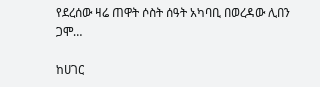የደረሰው ዛሬ ጠዋት ሶስት ሰዓት አካባቢ በወረዳው ሊበን ጋሞ…

ከሀገር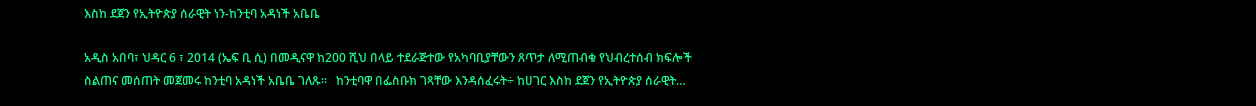እስከ ደጀን የኢትዮጵያ ሰራዊት ነን-ከንቲባ አዳነች አቤቤ

አዲስ አበባ፣ ህዳር 6 ፣ 2014 (ኤፍ ቢ ሲ) በመዲናዋ ከ200 ሺህ በላይ ተደራጅተው የአካባቢያቸውን ጸጥታ ለሚጠብቁ የህብረተሰብ ክፍሎች ስልጠና መሰጠት መጀመሩ ከንቲባ አዳነች አቤቤ ገለጹ፡፡   ከንቲባዋ በፌስቡክ ገጻቸው እንዳሰፈሩት÷ ከሀገር እስከ ደጀን የኢትዮጵያ ሰራዊት…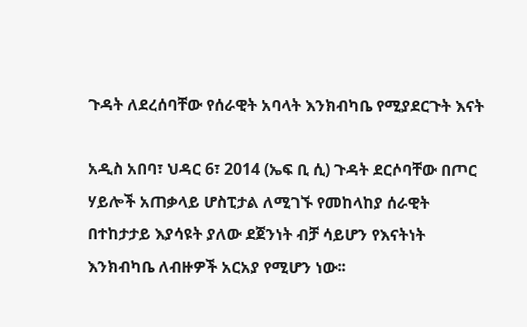ጉዳት ለደረሰባቸው የሰራዊት አባላት እንክብካቤ የሚያደርጉት እናት

አዲስ አበባ፣ ህዳር 6፣ 2014 (ኤፍ ቢ ሲ) ጉዳት ደርሶባቸው በጦር ሃይሎች አጠቃላይ ሆስፒታል ለሚገኙ የመከላከያ ሰራዊት በተከታታይ እያሳዩት ያለው ደጀንነት ብቻ ሳይሆን የእናትነት እንክብካቤ ለብዙዎች አርአያ የሚሆን ነው፡፡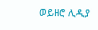ወይዘሮ ሊዲያ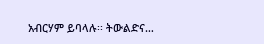አብርሃም ይባላሉ፡፡ ትውልድና…